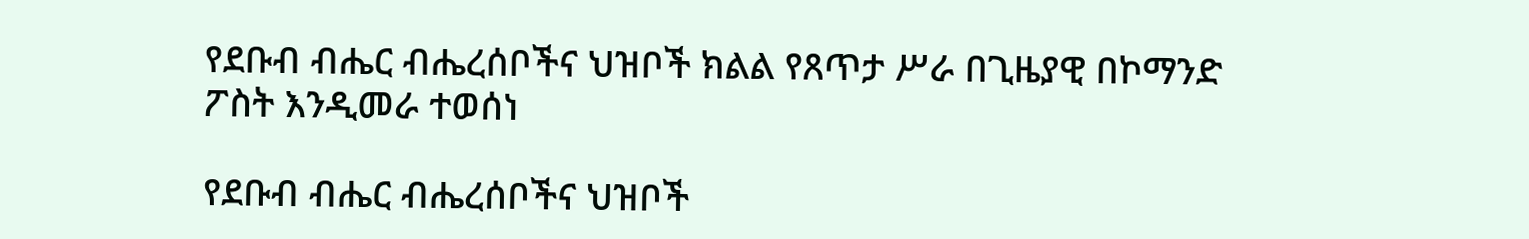የደቡብ ብሔር ብሔረሰቦችና ህዝቦች ክልል የጸጥታ ሥራ በጊዜያዊ በኮማንድ ፖስት እንዲመራ ተወሰነ

የደቡብ ብሔር ብሔረሰቦችና ህዝቦች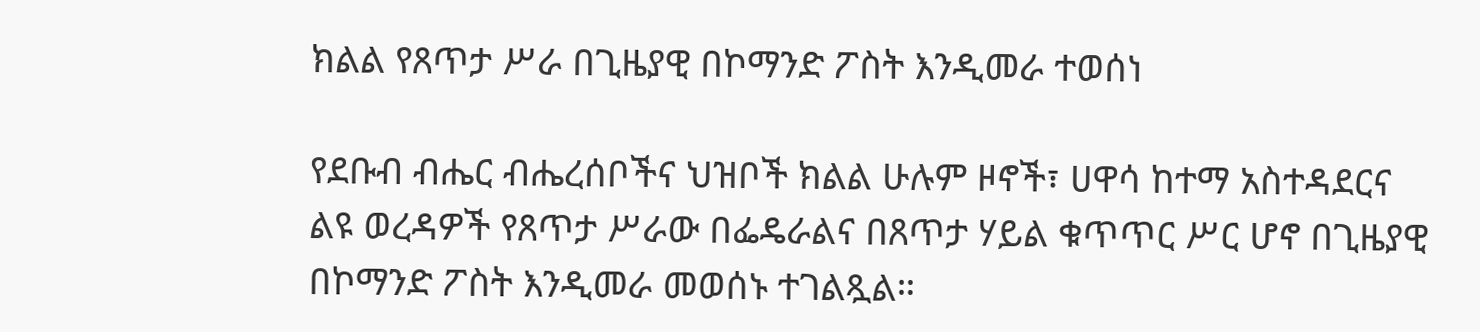ክልል የጸጥታ ሥራ በጊዜያዊ በኮማንድ ፖስት እንዲመራ ተወሰነ

የደቡብ ብሔር ብሔረሰቦችና ህዝቦች ክልል ሁሉም ዞኖች፣ ሀዋሳ ከተማ አስተዳደርና ልዩ ወረዳዎች የጸጥታ ሥራው በፌዴራልና በጸጥታ ሃይል ቁጥጥር ሥር ሆኖ በጊዜያዊ በኮማንድ ፖስት እንዲመራ መወሰኑ ተገልጿል።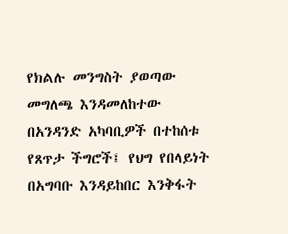የክልሉ መንግስት ያወጣው መግለጫ እንዳመለከተው በአንዳንድ አካባቢዎች በተከሰቱ የጸጥታ ችግሮች፤ የህግ የበላይነት በአግባቡ እንዳይከበር እንቅፋት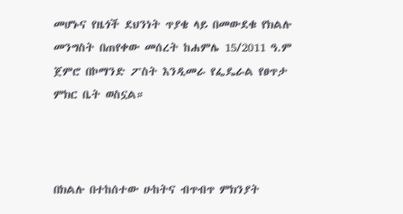መሆኑና የዜጎች ደህንነት ጥያቄ ላይ በመውደቁ የክልሉ መንግስት በጠየቀው መሰረት ከሐምሌ 15/2011 ዓ.ም ጀምሮ በኮማንድ ፖስት እንዲመራ የፌዴራል የፀጥታ ምክር ቤት ወስኗል።



በክልሉ በተከሰተው ሁከትና ብጥብጥ ምክንያት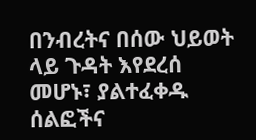በንብረትና በሰው ህይወት ላይ ጉዳት እየደረሰ መሆኑ፣ ያልተፈቀዱ ሰልፎችና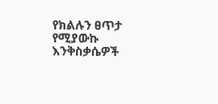የክልሉን ፀጥታ የሚያውኩ እንቅስቃሴዎች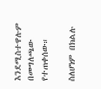እንደሚስተዋሉም በመግለጫው የተጠቀሰው።

ስለሆነም በክልሉ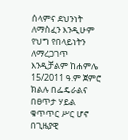ሰላምና ደህንነት ለማስፈን እንዲሁም የህግ የበላይነትን ለማረጋገጥ እንዲቻልም ከሐምሌ 15/2011 ዓ.ም ጀምሮ ክልሉ በፌዴራልና በፀጥታ ሃይል ቁጥጥር ሥር ሆኖ በጊዜያዊ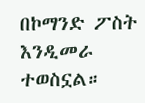በኮማንድ ፖስት እንዲመራ ተወስኗል።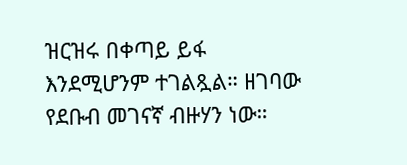ዝርዝሩ በቀጣይ ይፋ እንደሚሆንም ተገልጿል። ዘገባው የደቡብ መገናኛ ብዙሃን ነው።